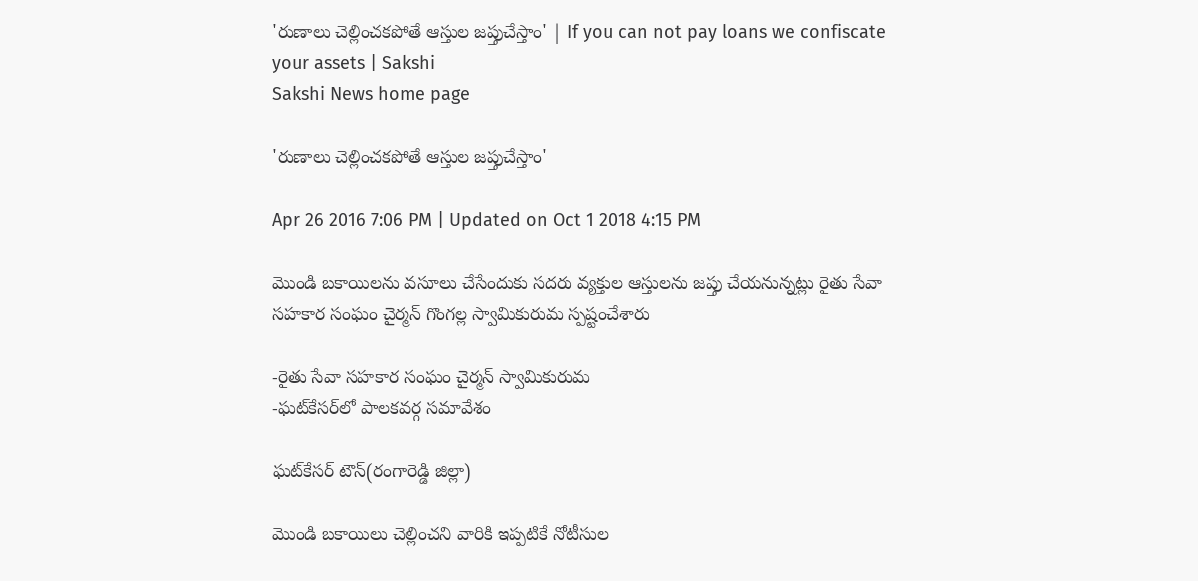'రుణాలు చెల్లించకపోతే ఆస్తుల జప్తుచేస్తాం' | If you can not pay loans we confiscate your assets | Sakshi
Sakshi News home page

'రుణాలు చెల్లించకపోతే ఆస్తుల జప్తుచేస్తాం'

Apr 26 2016 7:06 PM | Updated on Oct 1 2018 4:15 PM

మొండి బకాయిలను వసూలు చేసేందుకు సదరు వ్యక్తుల ఆస్తులను జప్తు చేయనున్నట్లు రైతు సేవా సహకార సంఘం చైర్మన్ గొంగల్ల స్వామికురుమ స్పష్టంచేశారు

-రైతు సేవా సహకార సంఘం చైర్మన్ స్వామికురుమ
-ఘట్‌కేసర్‌లో పాలకవర్గ సమావేశం

ఘట్‌కేసర్ టౌన్(రంగారెడ్డి జిల్లా)

మొండి బకాయిలు చెల్లించని వారికి ఇప్పటికే నోటీసుల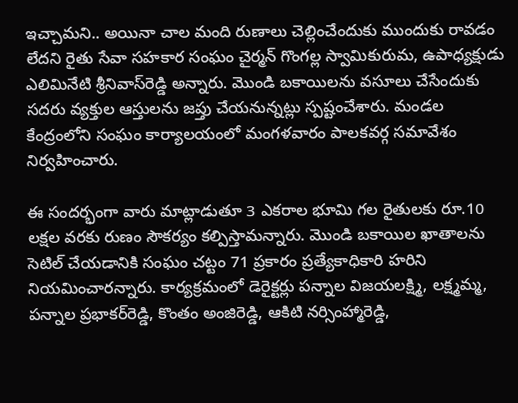ఇచ్చామని.. అయినా చాల మంది రుణాలు చెల్లించేందుకు ముందుకు రావడం లేదని రైతు సేవా సహకార సంఘం చైర్మన్ గొంగల్ల స్వామికురుమ, ఉపాధ్యక్షుడు ఎలిమినేటి శ్రీనివాస్‌రెడ్డి అన్నారు. మొండి బకాయిలను వసూలు చేసేందుకు సదరు వ్యక్తుల ఆస్తులను జప్తు చేయనున్నట్లు స్పష్టంచేశారు. మండల కేంద్రంలోని సంఘం కార్యాలయంలో మంగళవారం పాలకవర్గ సమావేశం నిర్వహించారు.

ఈ సందర్భంగా వారు మాట్లాడుతూ 3 ఎకరాల భూమి గల రైతులకు రూ.10 లక్షల వరకు రుణం సౌకర్యం కల్పిస్తామన్నారు. మొండి బకాయిల ఖాతాలను సెటిల్ చేయడానికి సంఘం చట్టం 71 ప్రకారం ప్రత్యేకాధికారి హరిని నియమించారన్నారు. కార్యక్రమంలో డెరైక్టర్లు పన్నాల విజయలక్ష్మి, లక్ష్మమ్మ, పన్నాల ప్రభాకర్‌రెడ్డి, కొంతం అంజిరెడ్డి, ఆకిటి నర్సింహ్మారెడ్డి,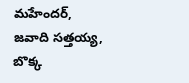మహేందర్, జవాది సత్తయ్య, బొక్క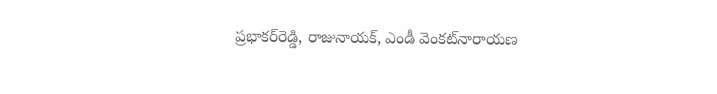ప్రభాకర్‌రెడ్డి, రాజునాయక్, ఎండీ వెంకట్‌నారాయణ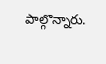పాల్గొన్నారు.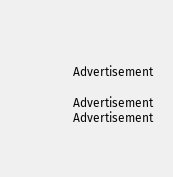Advertisement

Advertisement
Advertisement